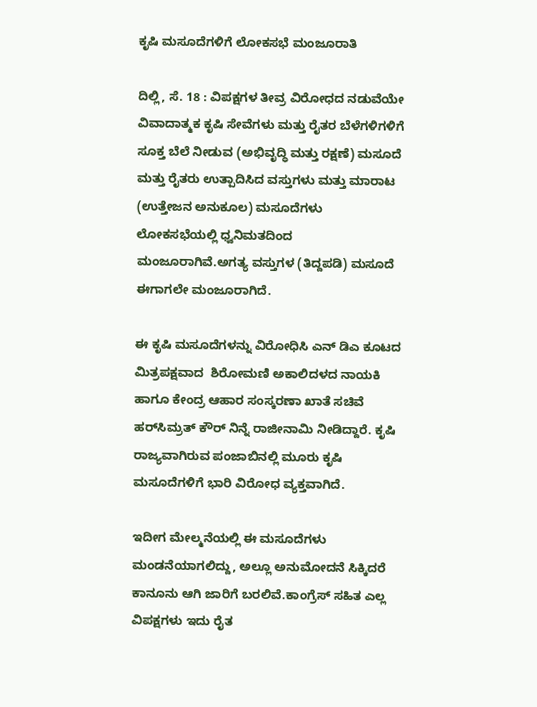ಕೃಷಿ ಮಸೂದೆಗಳಿಗೆ ಲೋಕಸಭೆ ಮಂಜೂರಾತಿ

ದಿಲ್ಲಿ, ಸೆ. 18 : ವಿಪಕ್ಷಗಳ ತೀವ್ರ ವಿರೋಧದ ನಡುವೆಯೇ ವಿವಾದಾತ್ಮಕ ಕೃಷಿ ಸೇವೆಗಳು ಮತ್ತು ರೈತರ ಬೆಳೆಗಳಿಗಳಿಗೆ ಸೂಕ್ತ ಬೆಲೆ ನೀಡುವ (ಅಭಿವೃದ್ಧಿ ಮತ್ತು ರಕ್ಷಣೆ) ಮಸೂದೆ ಮತ್ತು ರೈತರು ಉತ್ಪಾದಿಸಿದ ವಸ್ತುಗಳು ಮತ್ತು ಮಾರಾಟ (ಉತ್ತೇಜನ ಅನುಕೂಲ) ಮಸೂದೆಗಳು ಲೋಕಸಭೆಯಲ್ಲಿ ಧ್ವನಿಮತದಿಂದ ಮಂಜೂರಾಗಿವೆ.ಅಗತ್ಯ ವಸ್ತುಗಳ (ತಿದ್ದಪಡಿ) ಮಸೂದೆ ಈಗಾಗಲೇ ಮಂಜೂರಾಗಿದೆ.

ಈ ಕೃಷಿ ಮಸೂದೆಗಳನ್ನು ವಿರೋಧಿಸಿ ಎನ್ ಡಿಎ ಕೂಟದ ಮಿತ್ರಪಕ್ಷವಾದ  ಶಿರೋಮಣಿ ಅಕಾಲಿದಳದ ನಾಯಕಿ ಹಾಗೂ ಕೇಂದ್ರ ಆಹಾರ ಸಂಸ್ಕರಣಾ ಖಾತೆ ಸಚಿವೆ ಹರ್‌ಸಿಮ್ರತ್‌ ಕೌರ್‌ ನಿನ್ನೆ ರಾಜೀನಾಮಿ ನೀಡಿದ್ದಾರೆ. ಕೃಷಿ ರಾಜ್ಯವಾಗಿರುವ ಪಂಜಾಬಿನಲ್ಲಿ ಮೂರು ಕೃಷಿ ಮಸೂದೆಗಳಿಗೆ ಭಾರಿ ವಿರೋಧ ವ್ಯಕ್ತವಾಗಿದೆ.

ಇದೀಗ ಮೇಲ್ಮನೆಯಲ್ಲಿ ಈ ಮಸೂದೆಗಳು ಮಂಡನೆಯಾಗಲಿದ್ದು, ಅಲ್ಲೂ ಅನುಮೋದನೆ ಸಿಕ್ಕಿದರೆ ಕಾನೂನು ಆಗಿ ಜಾರಿಗೆ ಬರಲಿವೆ.ಕಾಂಗ್ರೆಸ್‌ ಸಹಿತ ಎಲ್ಲ ವಿಪಕ್ಷಗಳು ಇದು ರೈತ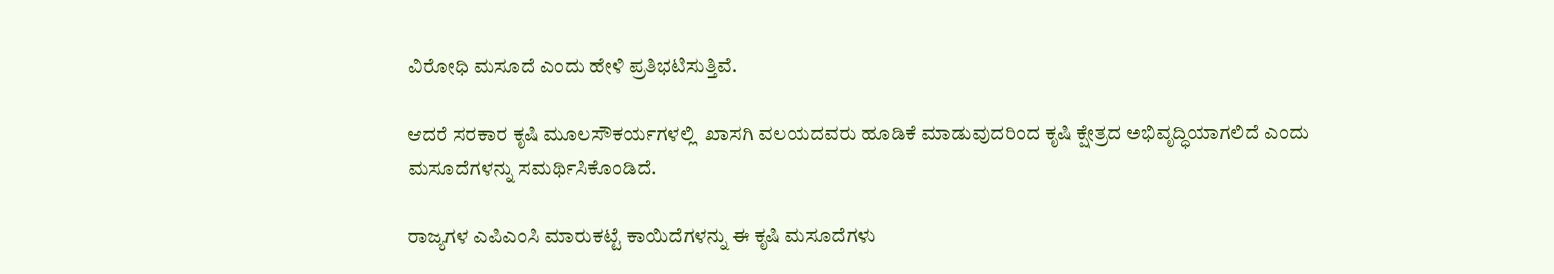ವಿರೋಧಿ ಮಸೂದೆ ಎಂದು ಹೇಳಿ ಪ್ರತಿಭಟಿಸುತ್ತಿವೆ.

ಆದರೆ ಸರಕಾರ ಕೃಷಿ ಮೂಲಸೌಕರ್ಯಗಳಲ್ಲಿ  ಖಾಸಗಿ ವಲಯದವರು ಹೂಡಿಕೆ ಮಾಡುವುದರಿಂದ ಕೃಷಿ ಕ್ಷೇತ್ರದ ಅಭಿವೃದ್ಧಿಯಾಗಲಿದೆ ಎಂದು ಮಸೂದೆಗಳನ್ನು ಸಮರ್ಥಿಸಿಕೊಂಡಿದೆ.

ರಾಜ್ಯಗಳ ಎಪಿಎಂಸಿ ಮಾರುಕಟ್ಟೆ ಕಾಯಿದೆಗಳನ್ನು ಈ ಕೃಷಿ ಮಸೂದೆಗಳು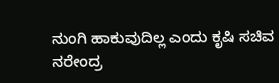ನುಂಗಿ ಹಾಕುವುದಿಲ್ಲ ಎಂದು ಕೃಷಿ ಸಚಿವ ನರೇಂದ್ರ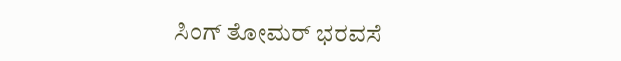ಸಿಂಗ್‌ ತೋಮರ್‌ ಭರವಸೆ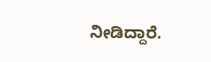ನೀಡಿದ್ದಾರೆ.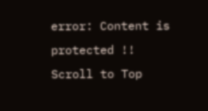error: Content is protected !!
Scroll to Top